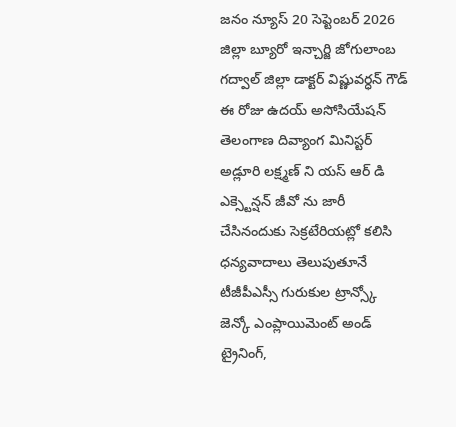జనం న్యూస్ 20 సెప్టెంబర్ 2026 జిల్లా బ్యూరో ఇన్చార్జి జోగులాంబ గద్వాల్ జిల్లా డాక్టర్ విష్ణువర్ధన్ గౌడ్ ఈ రోజు ఉదయ్ అసోసియేషన్ తెలంగాణ దివ్యాంగ మినిస్టర్ అడ్లూరి లక్ష్మణ్ ని యస్ ఆర్ డి ఎక్స్టెన్షన్ జీవో ను జారీ చేసినందుకు సెక్రటేరియట్లో కలిసి ధన్యవాదాలు తెలుపుతూనే టీజీపీఎస్సీ గురుకుల ట్రాన్స్కో జెన్కో ఎంప్లాయిమెంట్ అండ్ ట్రైనింగ్,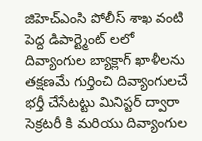జిహెచ్ఎంసి పోలీస్ శాఖ వంటి పెద్ద డిపార్ట్మెంట్ లలో దివ్యాంగుల బ్యాక్లాగ్ ఖాళీలను తక్షణమే గుర్తించి దివ్యాంగులచే భర్తీ చేసేటట్టు మినిస్టర్ ద్వారా సెక్రటరీ కి మరియు దివ్యాంగుల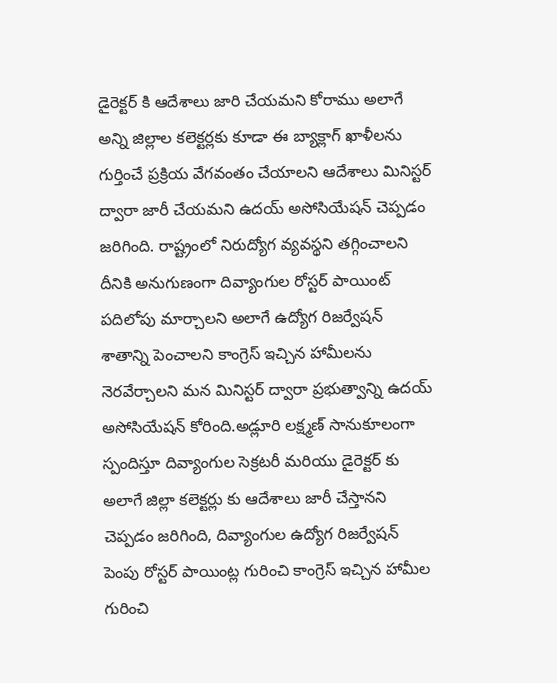డైరెక్టర్ కి ఆదేశాలు జారి చేయమని కోరాము అలాగే అన్ని జిల్లాల కలెక్టర్లకు కూడా ఈ బ్యాక్లాగ్ ఖాళీలను గుర్తించే ప్రక్రియ వేగవంతం చేయాలని ఆదేశాలు మినిస్టర్ ద్వారా జారీ చేయమని ఉదయ్ అసోసియేషన్ చెప్పడం జరిగింది. రాష్ట్రంలో నిరుద్యోగ వ్యవస్థని తగ్గించాలని దీనికి అనుగుణంగా దివ్యాంగుల రోస్టర్ పాయింట్ పదిలోపు మార్చాలని అలాగే ఉద్యోగ రిజర్వేషన్ శాతాన్ని పెంచాలని కాంగ్రెస్ ఇచ్చిన హామీలను నెరవేర్చాలని మన మినిస్టర్ ద్వారా ప్రభుత్వాన్ని ఉదయ్ అసోసియేషన్ కోరింది.అడ్లూరి లక్ష్మణ్ సానుకూలంగా స్పందిస్తూ దివ్యాంగుల సెక్రటరీ మరియు డైరెక్టర్ కు అలాగే జిల్లా కలెక్టర్లు కు ఆదేశాలు జారీ చేస్తానని చెప్పడం జరిగింది, దివ్యాంగుల ఉద్యోగ రిజర్వేషన్ పెంపు రోస్టర్ పాయింట్ల గురించి కాంగ్రెస్ ఇచ్చిన హామీల గురించి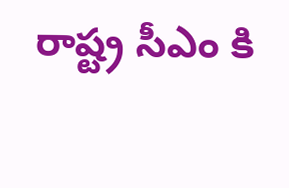రాష్ట్ర సీఎం కి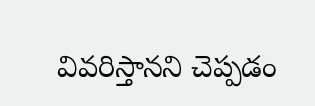వివరిస్తానని చెప్పడం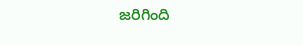జరిగింది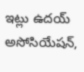ఇట్లు ఉదయ్ అసోసియేషన్,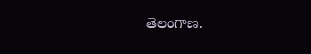తెలంగాణ.